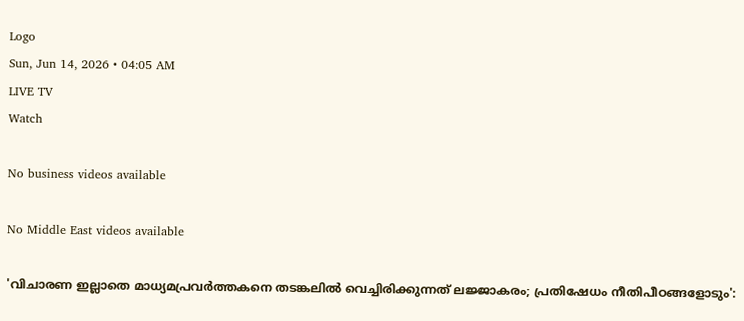Logo
Sun, Jun 14, 2026 • 04:05 AM
LIVE TV
Watch

No business videos available

No Middle East videos available

'വിചാരണ ഇല്ലാതെ മാധ്യമപ്രവർത്തകനെ തടങ്കലില്‍ വെച്ചിരിക്കുന്നത് ലജ്ജാകരം; പ്രതിഷേധം നീതിപീഠങ്ങളോടും':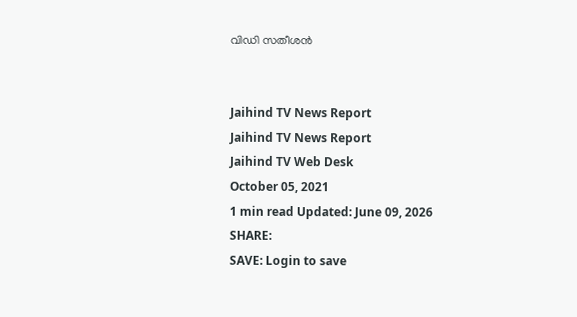വിഡി സതീശന്‍


Jaihind TV News Report
Jaihind TV News Report
Jaihind TV Web Desk
October 05, 2021
1 min read Updated: June 09, 2026
SHARE:
SAVE: Login to save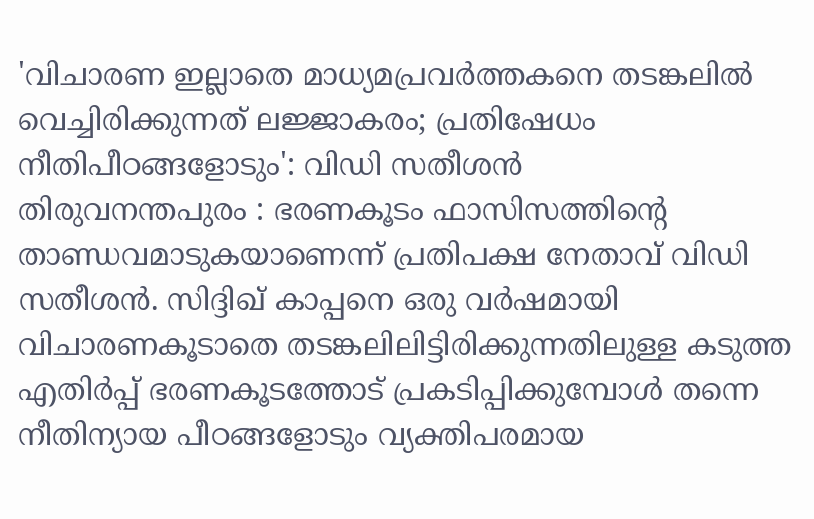'വിചാരണ ഇല്ലാതെ മാധ്യമപ്രവർത്തകനെ തടങ്കലില്‍ വെച്ചിരിക്കുന്നത് ലജ്ജാകരം; പ്രതിഷേധം നീതിപീഠങ്ങളോടും': വിഡി സതീശന്‍
തിരുവനന്തപുരം : ഭരണകൂടം ഫാസിസത്തിന്‍റെ താണ്ഡവമാടുകയാണെന്ന് പ്രതിപക്ഷ നേതാവ് വിഡി സതീശൻ. സിദ്ദിഖ്‌ കാപ്പനെ ഒരു വർഷമായി വിചാരണകൂടാതെ തടങ്കലിലിട്ടിരിക്കുന്നതിലുള്ള കടുത്ത എതിർപ്പ്‌ ഭരണകൂടത്തോട് പ്രകടിപ്പിക്കുമ്പോൾ തന്നെ നീതിന്യായ പീഠങ്ങളോടും വ്യക്തിപരമായ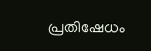പ്രതിഷേധം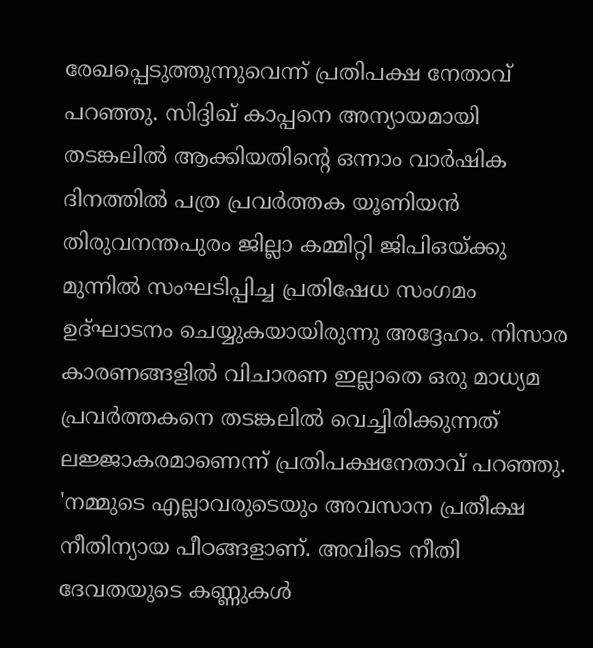രേഖപ്പെടുത്തുന്നുവെന്ന് പ്രതിപക്ഷ നേതാവ്‌ പറഞ്ഞു. സിദ്ദിഖ് കാപ്പനെ അന്യായമായി തടങ്കലിൽ ആക്കിയതിന്‍റെ ഒന്നാം വാർഷിക ദിനത്തിൽ പത്ര പ്രവർത്തക യൂണിയൻ തിരുവനന്തപുരം ജില്ലാ കമ്മിറ്റി ജിപിഒയ്‌ക്കു മുന്നിൽ സംഘടിപ്പിച്ച പ്രതിഷേധ സംഗമം ഉദ്ഘാടനം ചെയ്യുകയായിരുന്നു അദ്ദേഹം. നിസാര കാരണങ്ങളിൽ വിചാരണ ഇല്ലാതെ ഒരു മാധ്യമ പ്രവർത്തകനെ തടങ്കലിൽ വെച്ചിരിക്കുന്നത് ലജ്ജാകരമാണെന്ന് പ്രതിപക്ഷനേതാവ് പറഞ്ഞു. 'നമ്മുടെ എല്ലാവരുടെയും അവസാന പ്രതീക്ഷ നീതിന്യായ പീഠങ്ങളാണ്. അവിടെ നീതി ദേവതയുടെ കണ്ണുകൾ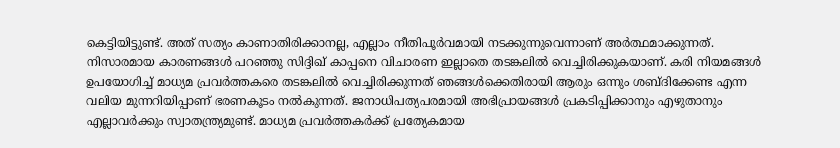കെട്ടിയിട്ടുണ്ട്. അത്‌ സത്യം കാണാതിരിക്കാനല്ല, എല്ലാം നീതിപൂർവമായി നടക്കുന്നുവെന്നാണ്‌ അർത്ഥമാക്കുന്നത്‌. നിസാരമായ കാരണങ്ങൾ പറഞ്ഞു സിദ്ദിഖ്‌ കാപ്പനെ വിചാരണ ഇല്ലാതെ തടങ്കലിൽ വെച്ചിരിക്കുകയാണ്. കരി നിയമങ്ങൾ ഉപയോഗിച്ച് മാധ്യമ പ്രവർത്തകരെ തടങ്കലിൽ വെച്ചിരിക്കുന്നത്‌ ഞങ്ങൾക്കെതിരായി ആരും ഒന്നും ശബ്ദിക്കേണ്ട എന്ന വലിയ മുന്നറിയിപ്പാണ്‌ ഭരണകൂടം നൽകുന്നത്. ജനാധിപത്യപരമായി അഭിപ്രായങ്ങൾ പ്രകടിപ്പിക്കാനും എഴുതാനും എല്ലാവർക്കും സ്വാതന്ത്ര്യമുണ്ട്. മാധ്യമ പ്രവർത്തകർക്ക് പ്രത്യേകമായ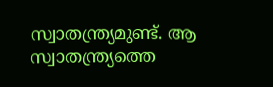സ്വാതന്ത്ര്യമുണ്ട്. ആ സ്വാതന്ത്ര്യത്തെ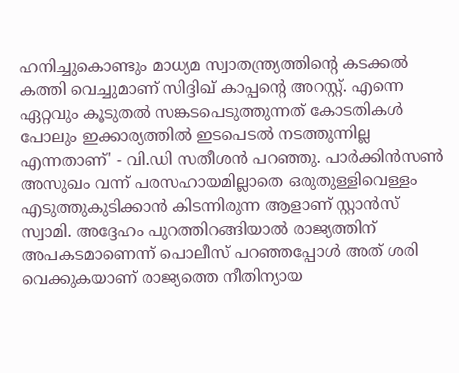ഹനിച്ചുകൊണ്ടും മാധ്യമ സ്വാതന്ത്ര്യത്തിന്‍റെ കടക്കൽ കത്തി വെച്ചുമാണ്‌ സിദ്ദിഖ് കാപ്പന്‍റെ അറസ്റ്റ്. എന്നെ ഏറ്റവും കൂടുതൽ സങ്കടപെടുത്തുന്നത് കോടതികൾ പോലും ഇക്കാര്യത്തിൽ ഇടപെടൽ നടത്തുന്നില്ല എന്നതാണ്' - വി.ഡി സതീശന്‍ പറഞ്ഞു. പാർക്കിൻസൺ അസുഖം വന്ന്‌ പരസഹായമില്ലാതെ ഒരുതുള്ളിവെള്ളം എടുത്തുകുടിക്കാൻ കിടന്നിരുന്ന ആളാണ് സ്റ്റാൻസ് സ്വാമി. അദ്ദേഹം പുറത്തിറങ്ങിയാൽ രാജ്യത്തിന് അപകടമാണെന്ന്‌ പൊലീസ് പറഞ്ഞപ്പോൾ അത് ശരി വെക്കുകയാണ് രാജ്യത്തെ നീതിന്യായ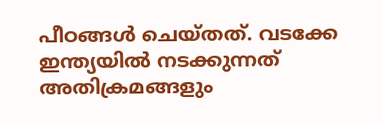പീഠങ്ങൾ ചെയ്തത്. വടക്കേ ഇന്ത്യയിൽ നടക്കുന്നത് അതിക്രമങ്ങളും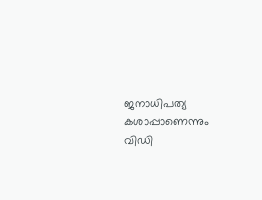ജനാധിപത്യ കശാപ്പാണെന്നും വിഡി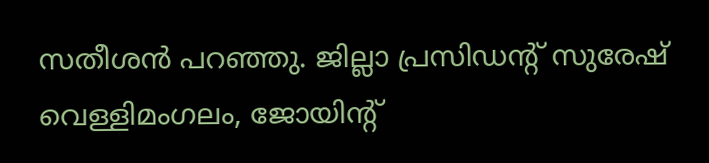സതീശൻ പറഞ്ഞു. ജില്ലാ പ്രസിഡന്‍റ്‌ സുരേഷ് വെള്ളിമംഗലം, ജോയിന്‍റ്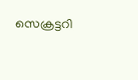സെക്രട്ടറി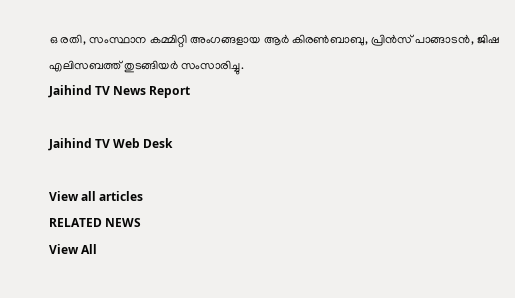ഒ രതി, സംസ്ഥാന കമ്മിറ്റി അംഗങ്ങളായ ആർ കിരൺബാബു, പ്രിൻസ് പാങ്ങാടൻ, ജിഷ എലിസബത്ത് തുടങ്ങിയർ സംസാരിച്ചു.
Jaihind TV News Report

Jaihind TV Web Desk

View all articles
RELATED NEWS
View All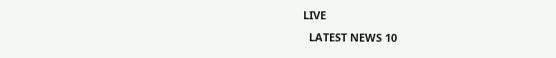LIVE
  LATEST NEWS 10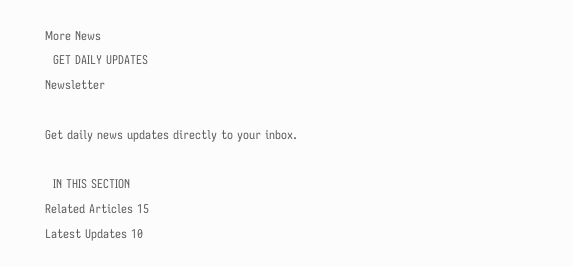More News
  GET DAILY UPDATES
Newsletter

Get daily news updates directly to your inbox.

  IN THIS SECTION
Related Articles 15
Latest Updates 10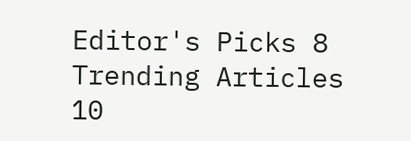Editor's Picks 8
Trending Articles 10